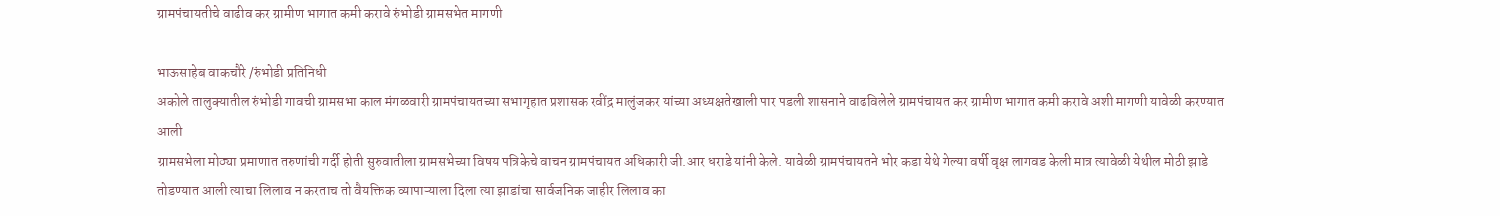ग्रामपंचायतीचे वाढीव कर ग्रामीण भागात कमी करावे रुंभोडी ग्रामसभेत मागणी

भाऊसाहेब वाकचौरे /रुंभोडी प्रतिनिधी
अकोले तालुक्यातील रुंभोडी गावची ग्रामसभा काल मंगळवारी ग्रामपंचायतच्या सभागृहात प्रशासक रवींद्र मालुंजकर यांच्या अध्यक्षतेखाली पार पडली शासनाने वाढविलेले ग्रामपंचायत कर ग्रामीण भागात कमी करावे अशी मागणी यावेळी करण्यात आली
ग्रामसभेला मोठ्या प्रमाणात तरुणांची गर्दी होती सुरुवातीला ग्रामसभेच्या विषय पत्रिकेचे वाचन ग्रामपंचायत अधिकारी जी.आर धराडे यांनी केले. यावेळी ग्रामपंचायतने भोर कडा येथे गेल्या वर्षी वृक्ष लागवड केली मात्र त्यावेळी येथील मोठी झाडे तोडण्यात आली त्याचा लिलाव न करताच तो वैयक्तिक व्यापाऱ्याला दिला त्या झाडांचा सार्वजनिक जाहीर लिलाव का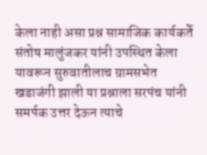केला नाही असा प्रश्न सामाजिक कार्यकर्ते संतोष मालुंजकर यांनी उपस्थित केला यावरून सुरुवातीलाच ग्रामसभेत खडाजंगी झाली या प्रश्नाला सरपंच यांनी समर्पक उत्तर देऊन त्याचे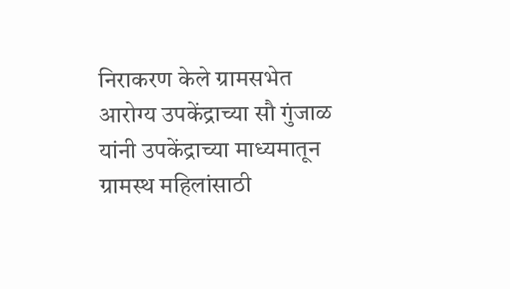निराकरण केले ग्रामसभेत
आरोग्य उपकेंद्राच्या सौ गुंजाळ यांनी उपकेंद्राच्या माध्यमातून ग्रामस्थ महिलांसाठी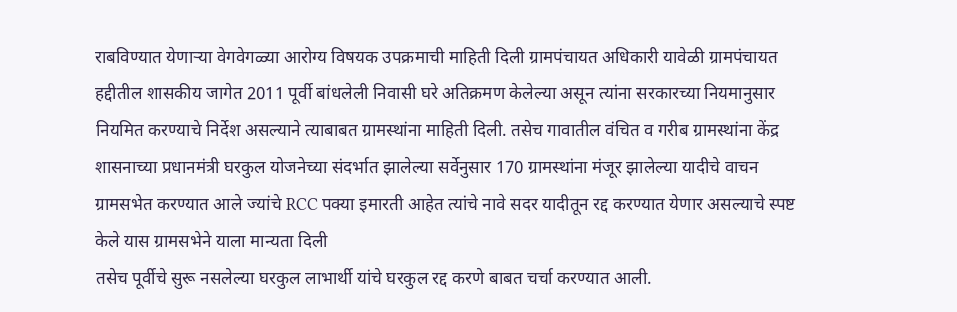राबविण्यात येणाऱ्या वेगवेगळ्या आरोग्य विषयक उपक्रमाची माहिती दिली ग्रामपंचायत अधिकारी यावेळी ग्रामपंचायत हद्दीतील शासकीय जागेत 2011 पूर्वी बांधलेली निवासी घरे अतिक्रमण केलेल्या असून त्यांना सरकारच्या नियमानुसार नियमित करण्याचे निर्देश असल्याने त्याबाबत ग्रामस्थांना माहिती दिली. तसेच गावातील वंचित व गरीब ग्रामस्थांना केंद्र शासनाच्या प्रधानमंत्री घरकुल योजनेच्या संदर्भात झालेल्या सर्वेनुसार 170 ग्रामस्थांना मंजूर झालेल्या यादीचे वाचन ग्रामसभेत करण्यात आले ज्यांचे RCC पक्या इमारती आहेत त्यांचे नावे सदर यादीतून रद्द करण्यात येणार असल्याचे स्पष्ट केले यास ग्रामसभेने याला मान्यता दिली
तसेच पूर्वीचे सुरू नसलेल्या घरकुल लाभार्थी यांचे घरकुल रद्द करणे बाबत चर्चा करण्यात आली.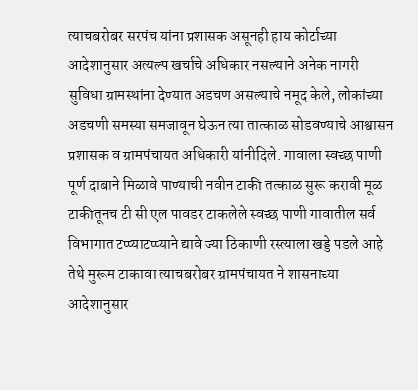त्याचबरोबर सरपंच यांना प्रशासक असूनही हाय कोर्टाच्या आदेशानुसार अत्यल्प खर्चाचे अधिकार नसल्याने अनेक नागरी सुविधा ग्रामस्थांना देण्यात अडचण असल्याचे नमूद केले, लोकांच्या अडचणी समस्या समजावून घेऊन त्या तात्काळ सोडवण्याचे आश्वासन प्रशासक व ग्रामपंचायत अधिकारी यांनीदिले. गावाला स्वच्छ पाणी पूर्ण दाबाने मिळावे पाण्याची नवीन टाकी तत्काळ सुरू करावी मूळ टाकीतूनच टी सी एल पावडर टाकलेले स्वच्छ पाणी गावातील सर्व विभागात टप्प्याटप्प्याने द्यावे ज्या ठिकाणी रस्त्याला खड्डे पडले आहे तेथे मुरूम टाकावा त्याचबरोबर ग्रामपंचायत ने शासनाच्या आदेशानुसार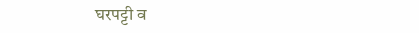घरपट्टी व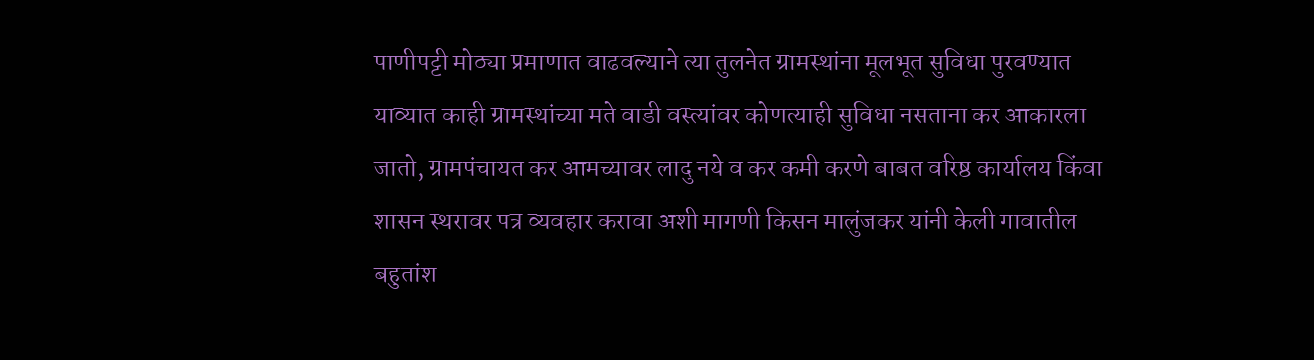पाणीपट्टी मोठ्या प्रमाणात वाढवल्याने त्या तुलनेत ग्रामस्थांना मूलभूत सुविधा पुरवण्यात याव्यात काही ग्रामस्थांच्या मते वाडी वस्त्यांवर कोणत्याही सुविधा नसताना कर आकारला जातो, ग्रामपंचायत कर आमच्यावर लादु नये व कर कमी करणे बाबत वरिष्ठ कार्यालय किंवा शासन स्थरावर पत्र व्यवहार करावा अशी मागणी किसन मालुंजकर यांनी केली गावातील बहुतांश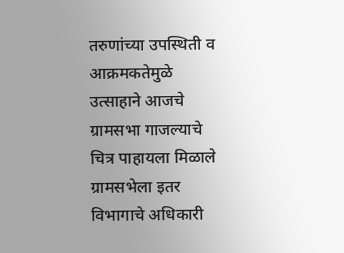तरुणांच्या उपस्थिती व आक्रमकतेमुळे उत्साहाने आजचे ग्रामसभा गाजल्याचे चित्र पाहायला मिळाले ग्रामसभेला इतर विभागाचे अधिकारी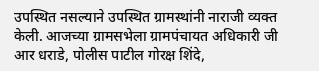उपस्थित नसल्याने उपस्थित ग्रामस्थांनी नाराजी व्यक्त केली. आजच्या ग्रामसभेला ग्रामपंचायत अधिकारी जी आर धराडे, पोलीस पाटील गोरक्ष शिंदे,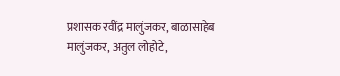प्रशासक रवींद्र मालुंजकर, बाळासाहेब मालुंजकर, अतुल लोहोटे,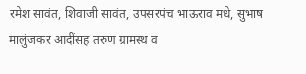रमेश सावंत, शिवाजी सावंत, उपसरपंच भाऊराव मधे, सुभाष मालुंजकर आदींसह तरुण ग्रामस्थ व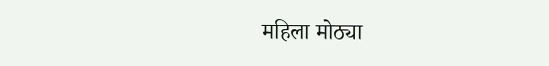महिला मोठ्या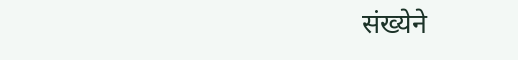संख्येने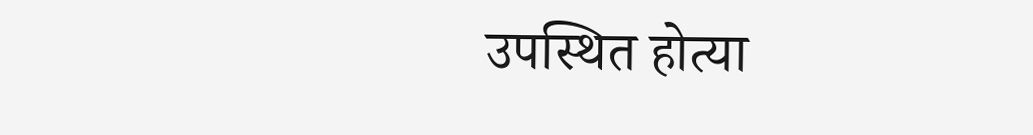उपस्थित होत्या